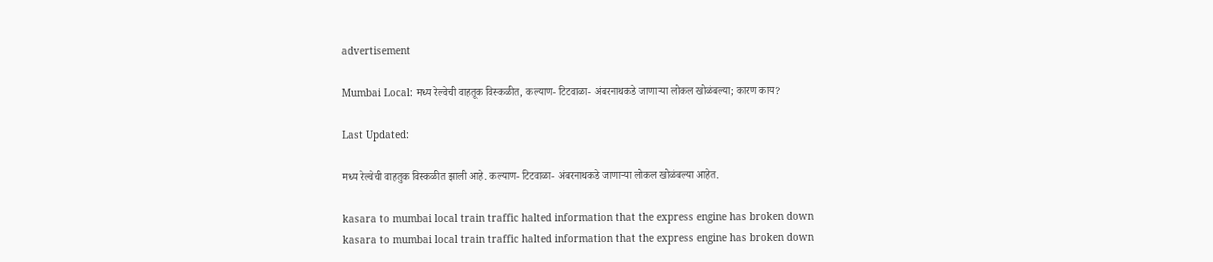advertisement

Mumbai Local: मध्य रेल्वेची वाहतूक विस्कळीत, कल्याण- टिटवाळा- अंबरनाथकडे जाणाऱ्या लोकल खोळंबल्या; कारण काय?

Last Updated:

मध्य रेल्वेची वाहतुक विस्कळीत झाली आहे. कल्याण- टिटवाळा- अंबरनाथकडे जाणाऱ्या लोकल खोळंबल्या आहेत.

kasara to mumbai local train traffic halted information that the express engine has broken down
kasara to mumbai local train traffic halted information that the express engine has broken down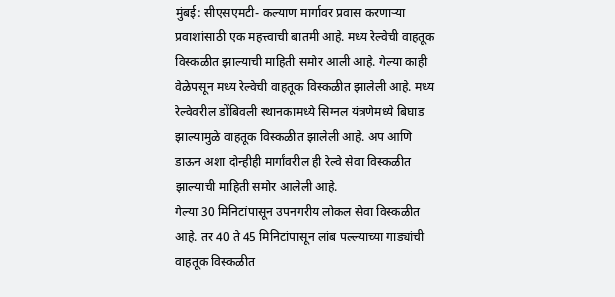मुंबई: सीएसएमटी- कल्याण मार्गावर प्रवास करणाऱ्या प्रवाशांसाठी एक महत्त्वाची बातमी आहे. मध्य रेल्वेची वाहतूक विस्कळीत झाल्याची माहिती समोर आली आहे. गेल्या काही वेळेपसून मध्य रेल्वेची वाहतूक विस्कळीत झालेली आहे. मध्य रेल्वेवरील डोंबिवली स्थानकामध्ये सिग्नल यंत्रणेमध्ये बिघाड झाल्यामुळे वाहतूक विस्कळीत झालेली आहे. अप आणि डाऊन अशा दोन्हीही मार्गांवरील ही रेल्वे सेवा विस्कळीत झाल्याची माहिती समोर आलेली आहे.
गेल्या 30 मिनिटांपासून उपनगरीय लोकल सेवा विस्कळीत आहे. तर 40 ते 45 मिनिटांपासून लांब पल्ल्याच्या गाड्यांची वाहतूक विस्कळीत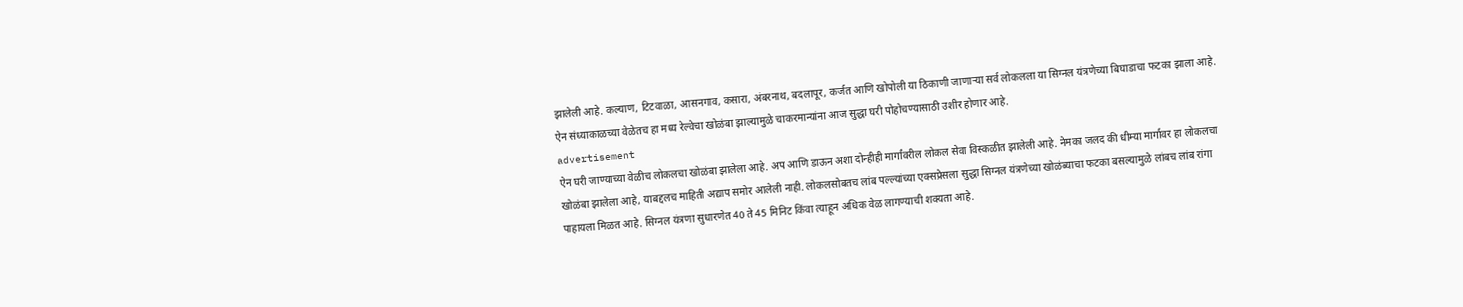झालेली आहे. कल्याण, टिटवाळा, आसनगाव, कसारा, अंबरनाथ, बदलापूर, कर्जत आणि खोपोली या ठिकाणी जाणाऱ्या सर्व लोकलला या सिग्नल यंत्रणेच्या बिघाडाचा फटका झाला आहे. ऐन संध्याकाळच्या वेळेतच हा मध्य रेल्वेचा खोळंबा झाल्यामुळे चाकरमान्यांना आज सुद्धा घरी पोहोचण्यासाठी उशीर होणार आहे.
advertisement
ऐन घरी जाण्याच्या वेळीच लोकलचा खोळंबा झालेला आहे. अप आणि डाऊन अशा दोन्हीही मार्गांवरील लोकल सेवा विस्कळीत झालेली आहे. नेमका जलद की धीम्या मार्गावर हा लोकलचा खोळंबा झालेला आहे, याबद्दलच माहिती अद्याप समोर आलेली नाही. लोकलसोबतच लांब पल्ल्यांच्या एक्सप्रेसला सुद्धा सिग्नल यंत्रणेच्या खोळंब्याचा फटका बसल्यामुळे लांबच लांब रांगा पाहायला मिळत आहे. सिग्नल यंत्रणा सुधारणेत 40 ते 45 मिनिट किंवा त्याहून अधिक वेळ लागण्याची शक्यता आहे.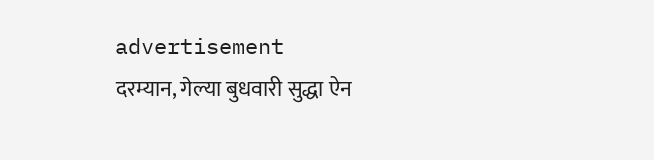advertisement
दरम्यान, गेल्या बुधवारी सुद्धा ऐन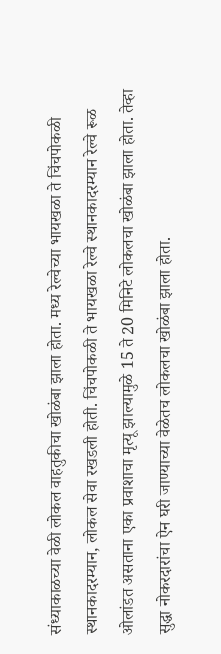संध्याकाळच्या वेळी लोकल वाहतुकीचा खोळंबा झाला होता. मध्य रेल्वेच्या भायखळा ते चिंचपोकळी स्थानकादरम्यान, लोकल सेवा रखडली होती. चिंचपोकळी ते भायखळा रेल्वे स्थानकादरम्यान रेल्वे रूळ ओलांडत असताना एका प्रवाशाचा मृत्यू झाल्यामुळे 15 ते 20 मिनिटे लोकलचा खोळंबा झाला होता. तेव्हा सुद्धा नोकरदारांचा ऐन घरी जाण्याच्या वेळेतच लोकलचा खोळंबा झाला होता.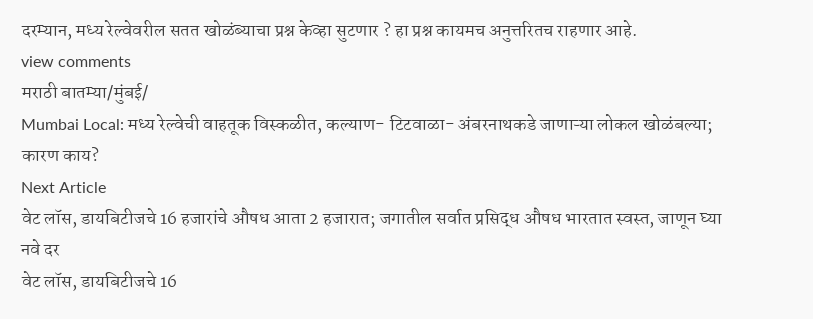दरम्यान, मध्य रेल्वेवरील सतत खोळंब्याचा प्रश्न केव्हा सुटणार ? हा प्रश्न कायमच अनुत्तरितच राहणार आहे.
view comments
मराठी बातम्या/मुंबई/
Mumbai Local: मध्य रेल्वेची वाहतूक विस्कळीत, कल्याण- टिटवाळा- अंबरनाथकडे जाणाऱ्या लोकल खोळंबल्या; कारण काय?
Next Article
वेट लॉस, डायबिटीजचे 16 हजारांचे औषध आता 2 हजारात; जगातील सर्वात प्रसिद्ध औषध भारतात स्वस्त, जाणून घ्या नवे दर
वेट लॉस, डायबिटीजचे 16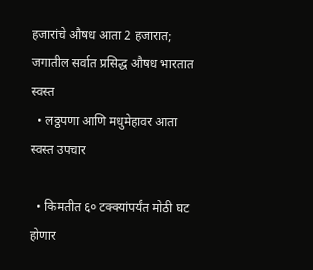हजारांचे औषध आता 2 हजारात; जगातील सर्वात प्रसिद्ध औषध भारतात स्वस्त
  • लठ्ठपणा आणि मधुमेहावर आता स्वस्त उपचार

  • किमतीत ६० टक्क्यांपर्यंत मोठी घट होणार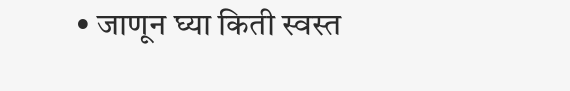• जाणून घ्या किती स्वस्त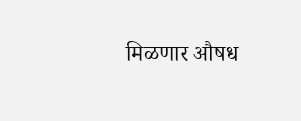मिळणार औषध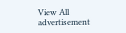View All
advertisement